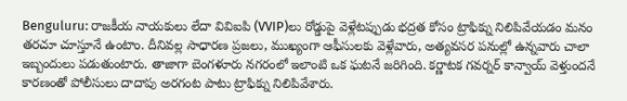Benguluru: రాజకీయ నాయకులు లేదా వివిఐపి (VVIP)లు రోడ్డుపై వెళ్లేటప్పుడు భద్రత కోసం ట్రాఫిక్ను నిలిపివేయడం మనం తరచూ చూస్తూనే ఉంటాం. దీనివల్ల సాధారణ ప్రజలు, ముఖ్యంగా ఆఫీసులకు వెళ్లేవారు, అత్యవసర పనుల్లో ఉన్నవారు చాలా ఇబ్బందులు పడుతుంటారు. తాజాగా బెంగళూరు నగరంలో ఇలాంటి ఒక ఘటనే జరిగింది. కర్ణాటక గవర్నర్ కాన్వాయ్ వెళ్తుందనే కారణంతో పోలీసులు దాదాపు అరగంట పాటు ట్రాఫిక్ను నిలిపివేశారు.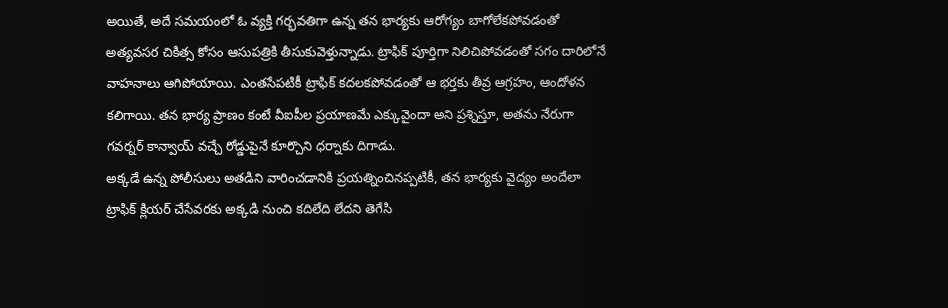అయితే, అదే సమయంలో ఓ వ్యక్తి గర్భవతిగా ఉన్న తన భార్యకు ఆరోగ్యం బాగోలేకపోవడంతో అత్యవసర చికిత్స కోసం ఆసుపత్రికి తీసుకువెళ్తున్నాడు. ట్రాఫిక్ పూర్తిగా నిలిచిపోవడంతో సగం దారిలోనే వాహనాలు ఆగిపోయాయి. ఎంతసేపటికీ ట్రాఫిక్ కదలకపోవడంతో ఆ భర్తకు తీవ్ర ఆగ్రహం, ఆందోళన కలిగాయి. తన భార్య ప్రాణం కంటే వీఐపీల ప్రయాణమే ఎక్కువైందా అని ప్రశ్నిస్తూ, అతను నేరుగా గవర్నర్ కాన్వాయ్ వచ్చే రోడ్డుపైనే కూర్చొని ధర్నాకు దిగాడు.
అక్కడే ఉన్న పోలీసులు అతడిని వారించడానికి ప్రయత్నించినప్పటికీ, తన భార్యకు వైద్యం అందేలా ట్రాఫిక్ క్లియర్ చేసేవరకు అక్కడి నుంచి కదిలేది లేదని తెగేసి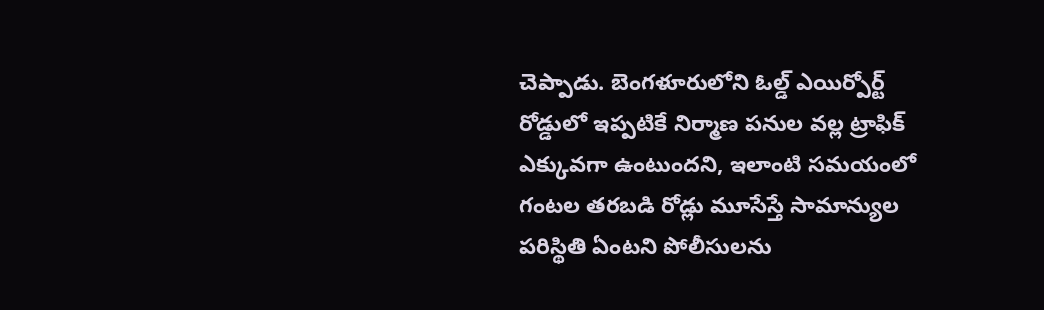చెప్పాడు. బెంగళూరులోని ఓల్డ్ ఎయిర్పోర్ట్ రోడ్డులో ఇప్పటికే నిర్మాణ పనుల వల్ల ట్రాఫిక్ ఎక్కువగా ఉంటుందని, ఇలాంటి సమయంలో గంటల తరబడి రోడ్లు మూసేస్తే సామాన్యుల పరిస్థితి ఏంటని పోలీసులను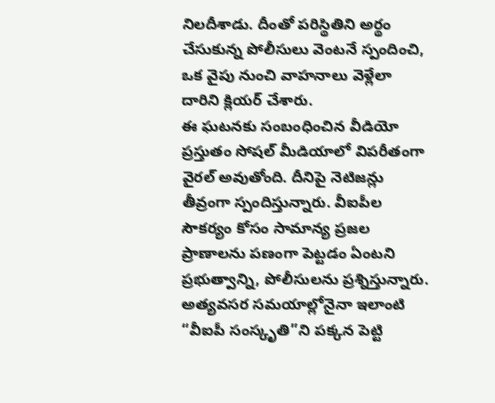నిలదీశాడు. దీంతో పరిస్థితిని అర్థం చేసుకున్న పోలీసులు వెంటనే స్పందించి, ఒక వైపు నుంచి వాహనాలు వెళ్లేలా దారిని క్లియర్ చేశారు.
ఈ ఘటనకు సంబంధించిన వీడియో ప్రస్తుతం సోషల్ మీడియాలో విపరీతంగా వైరల్ అవుతోంది. దీనిపై నెటిజన్లు తీవ్రంగా స్పందిస్తున్నారు. వీఐపీల సౌకర్యం కోసం సామాన్య ప్రజల ప్రాణాలను పణంగా పెట్టడం ఏంటని ప్రభుత్వాన్ని, పోలీసులను ప్రశ్నిస్తున్నారు. అత్యవసర సమయాల్లోనైనా ఇలాంటి “వీఐపీ సంస్కృతి”ని పక్కన పెట్టి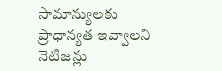సామాన్యులకు ప్రాధాన్యత ఇవ్వాలని నెటిజన్లు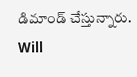డిమాండ్ చేస్తున్నారు.
Will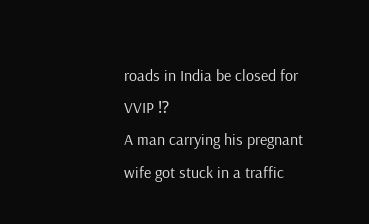roads in India be closed for VVIP ⁉
A man carrying his pregnant wife got stuck in a traffic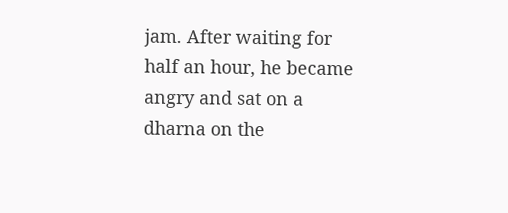jam. After waiting for half an hour, he became angry and sat on a dharna on the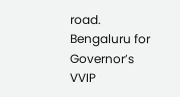road.
Bengaluru for Governor’s VVIP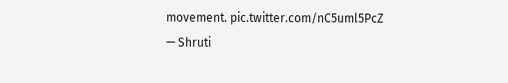movement. pic.twitter.com/nC5uml5PcZ
— Shruti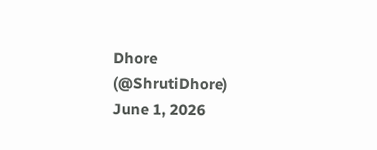Dhore (@ShrutiDhore) June 1, 2026